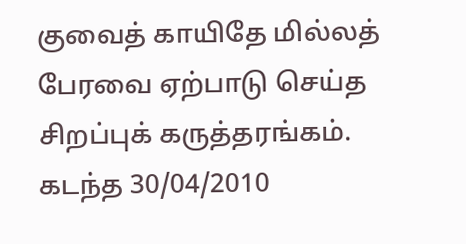குவைத் காயிதே மில்லத் பேரவை ஏற்பாடு செய்த சிறப்புக் கருத்தரங்கம்.
கடந்த 30/04/2010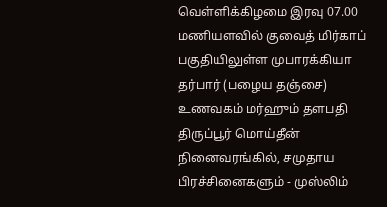வெள்ளிக்கிழமை இரவு 07.00 மணியளவில் குவைத் மிர்காப் பகுதியிலுள்ள முபாரக்கியா தர்பார் (பழைய தஞ்சை) உணவகம் மர்ஹும் தளபதி திருப்பூர் மொய்தீன் நினைவரங்கில், சமுதாய பிரச்சினைகளும் - முஸ்லிம்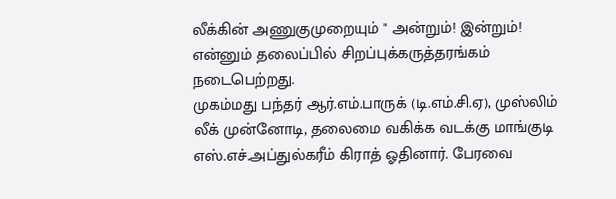லீக்கின் அணுகுமுறையும் " அன்றும்! இன்றும்! என்னும் தலைப்பில் சிறப்புக்கருத்தரங்கம் நடைபெற்றது.
முகம்மது பந்தர் ஆர்.எம்.பாருக் (டி.எம்.சி.ஏ), முஸ்லிம் லீக் முன்னோடி, தலைமை வகிக்க வடக்கு மாங்குடி எஸ்.எச்.அப்துல்கரீம் கிராத் ஓதினார். பேரவை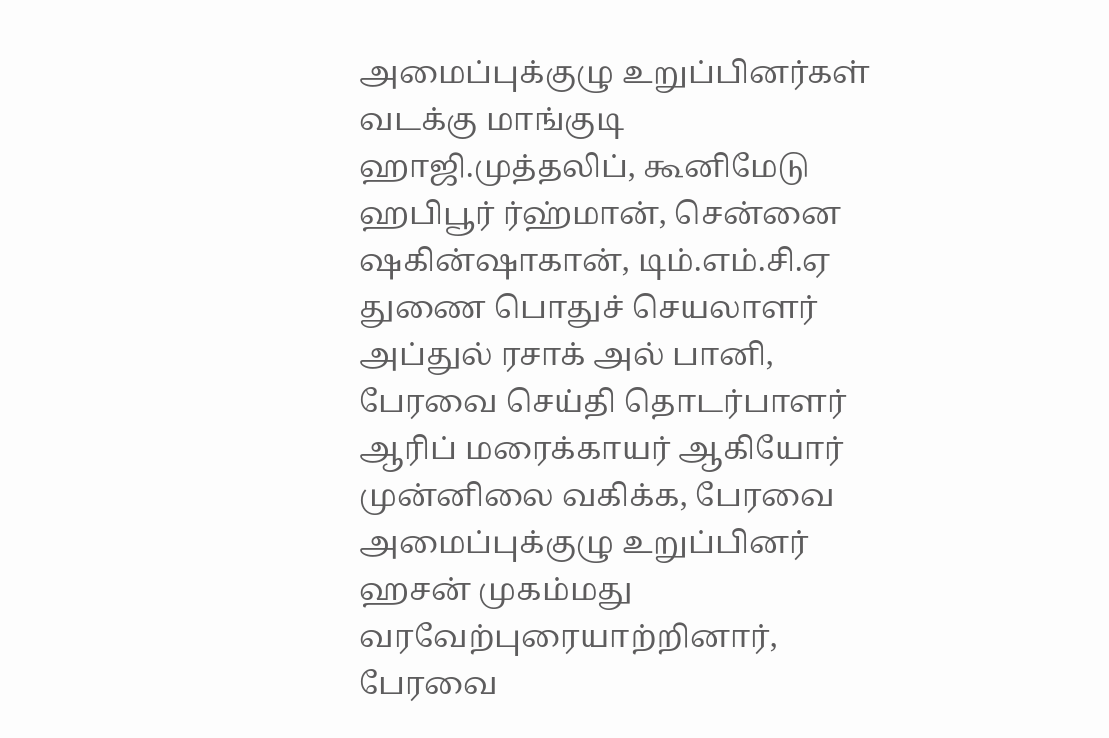அமைப்புக்குழு உறுப்பினர்கள் வடக்கு மாங்குடி ஹாஜி.முத்தலிப், கூனிமேடு ஹபிபூர் ர்ஹ்மான், சென்னை ஷகின்ஷாகான், டிம்.எம்.சி.ஏ துணை பொதுச் செயலாளர் அப்துல் ரசாக் அல் பானி, பேரவை செய்தி தொடர்பாளர் ஆரிப் மரைக்காயர் ஆகியோர் முன்னிலை வகிக்க, பேரவை அமைப்புக்குழு உறுப்பினர் ஹசன் முகம்மது வரவேற்புரையாற்றினார், பேரவை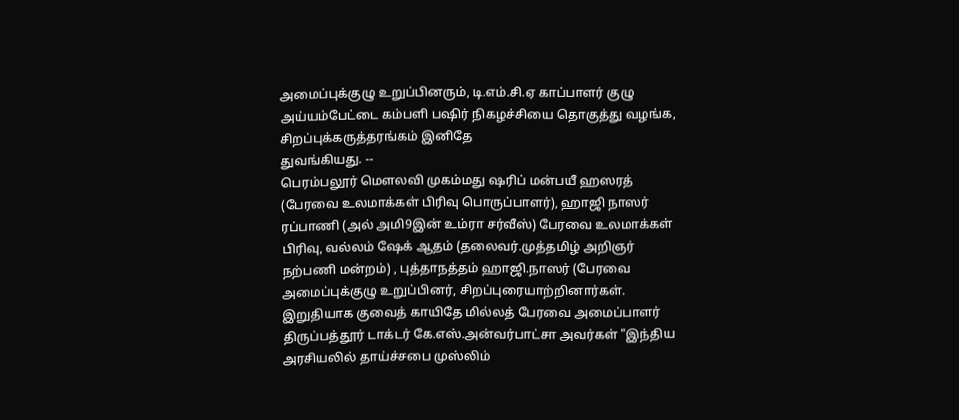அமைப்புக்குழு உறுப்பினரும், டி.எம்.சி.ஏ காப்பாளர் குழு அய்யம்பேட்டை கம்பளி பஷிர் நிகழச்சியை தொகுத்து வழங்க, சிறப்புக்கருத்தரங்கம் இனிதே
துவங்கியது. --
பெரம்பலூர் மெளலவி முகம்மது ஷரிப் மன்பயீ ஹஸரத் (பேரவை உலமாக்கள் பிரிவு பொருப்பாளர்), ஹாஜி நாஸர் ரப்பாணி (அல் அமி9இன் உம்ரா சர்வீஸ்) பேரவை உலமாக்கள் பிரிவு, வல்லம் ஷேக் ஆதம் (தலைவர்.முத்தமிழ் அறிஞர் நற்பணி மன்றம்) , புத்தாநத்தம் ஹாஜி.நாஸர் (பேரவை அமைப்புக்குழு உறுப்பினர், சிறப்புரையாற்றினார்கள்.
இறுதியாக குவைத் காயிதே மில்லத் பேரவை அமைப்பாளர் திருப்பத்தூர் டாக்டர் கே.எஸ்.அன்வர்பாட்சா அவர்கள் "இந்திய அரசியலில் தாய்ச்சபை முஸ்லிம்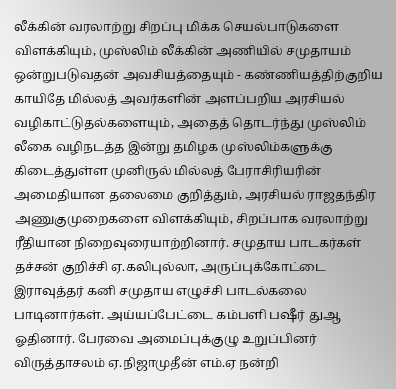லீக்கின் வரலாற்று சிறப்பு மிக்க செயல்பாடுகளை விளக்கியும், முஸ்லிம் லீக்கின் அணியில் சமுதாயம் ஒன்றுபடுவதன் அவசியத்தையும் - கண்ணியத்திற்குறிய காயிதே மில்லத் அவர்களின் அளப்பறிய அரசியல் வழிகாட்டுதல்களையும், அதைத் தொடர்ந்து முஸ்லிம் லீகை வழிநடத்த இன்று தமிழக முஸ்லிம்களுக்கு கிடைத்துள்ள முனிருல் மில்லத் பேராசிரியரின் அமைதியான தலைமை குறித்தும், அரசியல் ராஜதந்திர அணுகுமுறைகளை விளக்கியும், சிறப்பாக வரலாற்று ரீதியான நிறைவுரையாற்றினார். சமுதாய பாடகர்கள் தச்சன் குறிச்சி ஏ.கலிபுல்லா, அருப்புக்கோட்டை இராவுத்தர் கனி சமுதாய எழுச்சி பாடல்கலை பாடினார்கள். அய்யப்பேட்டை கம்பளி பஷீர் துஆ ஓதினார். பேரவை அமைப்புக்குழு உறுப்பினர் விருத்தாசலம் ஏ.நிஜாமுதீன் எம்.ஏ நன்றி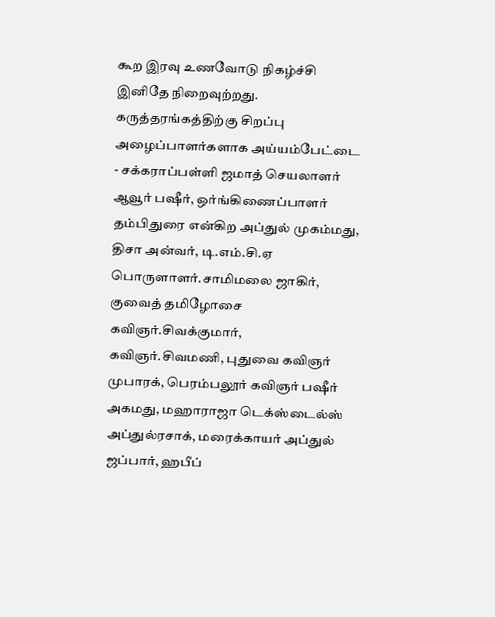கூற இரவு உணவோடு நிகழ்ச்சி இனிதே நிறைவுற்றது. கருத்தரங்கத்திற்கு சிறப்பு அழைப்பாளர்களாக அய்யம்பேட்டை - சக்கராப்பள்ளி ஜமாத் செயலாளர் ஆவூர் பஷீர், ஒர்ங்கிணைப்பாளர் தம்பிதுரை என்கிற அப்துல் முகம்மது, திசா அன்வர், டி.எம்.சி.ஏ பொருளாளர்.சாமிமலை ஜாகிர், குவைத் தமிழோசை கவிஞர்.சிவக்குமார், கவிஞர்.சிவமணி, புதுவை கவிஞர் முபாரக், பெரம்பலூர் கவிஞர் பஷீர் அகமது, மஹாராஜா டெக்ஸ்டைல்ஸ் அப்துல்ரசாக், மரைக்காயர் அப்துல் ஜப்பார், ஹபீப்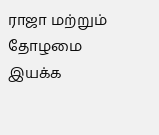ராஜா மற்றும் தோழமை இயக்க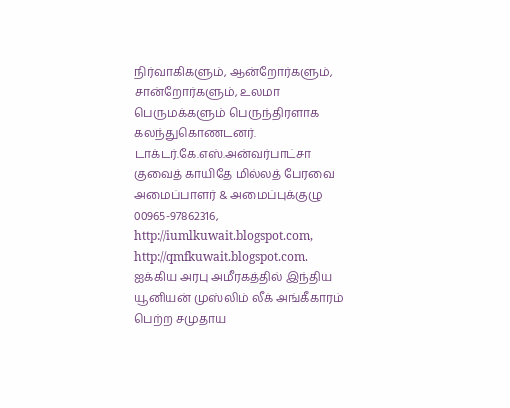நிர்வாகிகளும், ஆன்றோர்களும், சான்றோர்களும், உலமா பெருமக்களும் பெருந்திரளாக கலந்துகொணடனர். டாக்டர்.கே.எஸ்.அன்வர்பாட்சா
குவைத் காயிதே மில்லத் பேரவை
அமைப்பாளர் & அமைப்புக்குழு
00965-97862316,
http://iumlkuwait.blogspot.com,
http://qmfkuwait.blogspot.com.
ஐக்கிய அரபு அமீரகத்தில் இந்திய யூனியன் முஸ்லிம் லீக் அங்கீகாரம் பெற்ற சமுதாய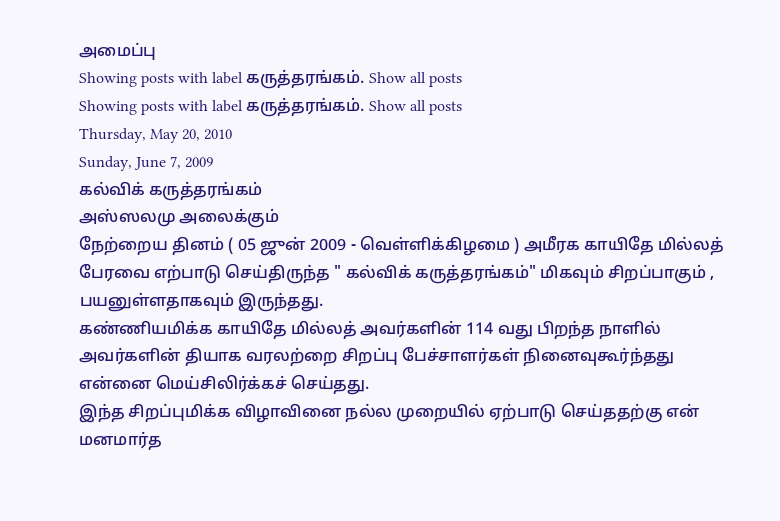அமைப்பு
Showing posts with label கருத்தரங்கம். Show all posts
Showing posts with label கருத்தரங்கம். Show all posts
Thursday, May 20, 2010
Sunday, June 7, 2009
கல்விக் கருத்தரங்கம்
அஸ்ஸலமு அலைக்கும்
நேற்றைய தினம் ( 05 ஜுன் 2009 - வெள்ளிக்கிழமை ) அமீரக காயிதே மில்லத் பேரவை எற்பாடு செய்திருந்த " கல்விக் கருத்தரங்கம்" மிகவும் சிறப்பாகும் , பயனுள்ளதாகவும் இருந்தது.
கண்ணியமிக்க காயிதே மில்லத் அவர்களின் 114 வது பிறந்த நாளில் அவர்களின் தியாக வரலற்றை சிறப்பு பேச்சாளர்கள் நினைவுகூர்ந்தது என்னை மெய்சிலிர்க்கச் செய்தது.
இந்த சிறப்புமிக்க விழாவினை நல்ல முறையில் ஏற்பாடு செய்ததற்கு என் மனமார்த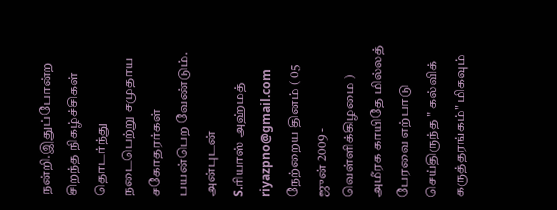நன்றி.இதுப்போன்ற சிறந்த நிகழ்ச்சிகள் தொடர்ந்து நடைபெற்று சமுதாய சகோதரர்கள் பயன்பெற வேண்டும்.
அன்புடன்
S.ரியாஸ் அஹ்மத்
riyazpno@gmail.com
நேற்றைய தினம் ( 05 ஜுன் 2009 - வெள்ளிக்கிழமை ) அமீரக காயிதே மில்லத் பேரவை எற்பாடு செய்திருந்த " கல்விக் கருத்தரங்கம்" மிகவும்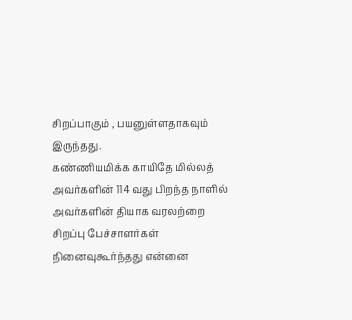சிறப்பாகும் , பயனுள்ளதாகவும் இருந்தது.
கண்ணியமிக்க காயிதே மில்லத் அவர்களின் 114 வது பிறந்த நாளில் அவர்களின் தியாக வரலற்றை சிறப்பு பேச்சாளர்கள் நினைவுகூர்ந்தது என்னை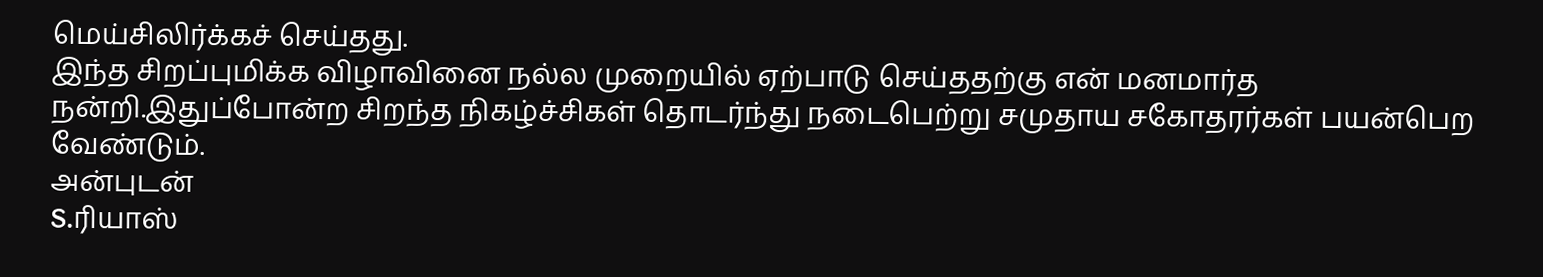மெய்சிலிர்க்கச் செய்தது.
இந்த சிறப்புமிக்க விழாவினை நல்ல முறையில் ஏற்பாடு செய்ததற்கு என் மனமார்த நன்றி.இதுப்போன்ற சிறந்த நிகழ்ச்சிகள் தொடர்ந்து நடைபெற்று சமுதாய சகோதரர்கள் பயன்பெற வேண்டும்.
அன்புடன்
S.ரியாஸ்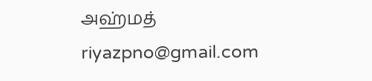அஹ்மத்
riyazpno@gmail.com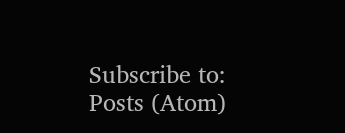Subscribe to:
Posts (Atom)